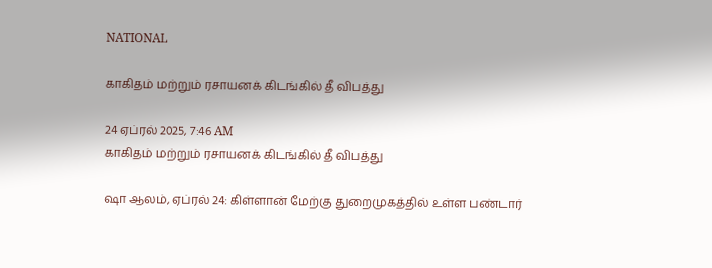NATIONAL

காகிதம் மற்றும் ரசாயனக் கிடங்கில் தீ விபத்து

24 ஏப்ரல் 2025, 7:46 AM
காகிதம் மற்றும் ரசாயனக் கிடங்கில் தீ விபத்து

ஷா ஆலம், ஏப்ரல் 24: கிள்ளான் மேற்கு துறைமுகத்தில் உள்ள பண்டார்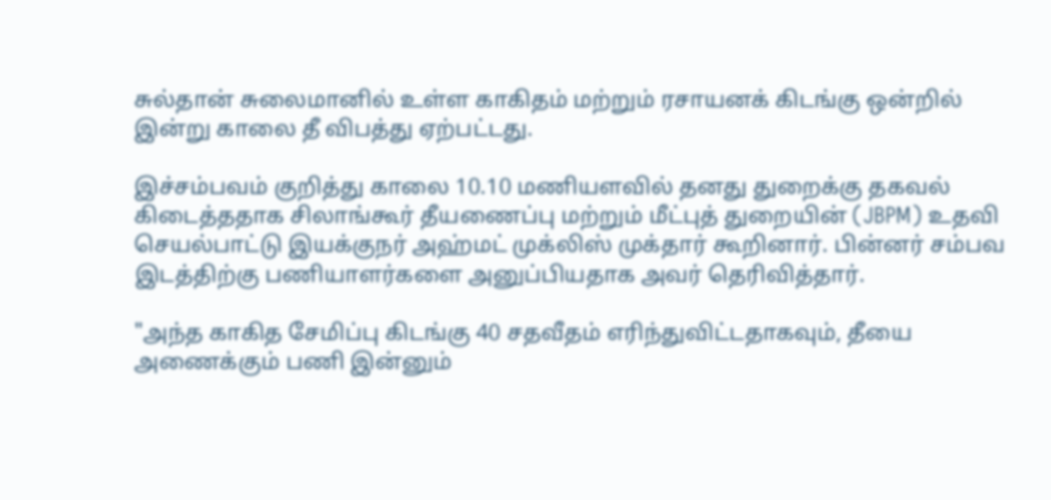சுல்தான் சுலைமானில் உள்ள காகிதம் மற்றும் ரசாயனக் கிடங்கு ஒன்றில் இன்று காலை தீ விபத்து ஏற்பட்டது.

இச்சம்பவம் குறித்து காலை 10.10 மணியளவில் தனது துறைக்கு தகவல் கிடைத்ததாக சிலாங்கூர் தீயணைப்பு மற்றும் மீட்புத் துறையின் (JBPM) உதவி செயல்பாட்டு இயக்குநர் அஹ்மட் முக்லிஸ் முக்தார் கூறினார். பின்னர் சம்பவ இடத்திற்கு பணியாளர்களை அனுப்பியதாக அவர் தெரிவித்தார்.

"அந்த காகித சேமிப்பு கிடங்கு 40 சதவீதம் எரிந்துவிட்டதாகவும், தீயை அணைக்கும் பணி இன்னும்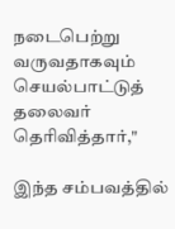நடைபெற்று வருவதாகவும் செயல்பாட்டுத் தலைவர் தெரிவித்தார்,"

இந்த சம்பவத்தில்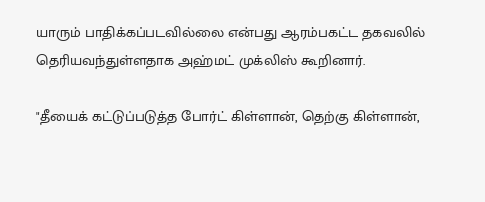யாரும் பாதிக்கப்படவில்லை என்பது ஆரம்பகட்ட தகவலில் தெரியவந்துள்ளதாக அஹ்மட் முக்லிஸ் கூறினார்.

"தீயைக் கட்டுப்படுத்த போர்ட் கிள்ளான், தெற்கு கிள்ளான்,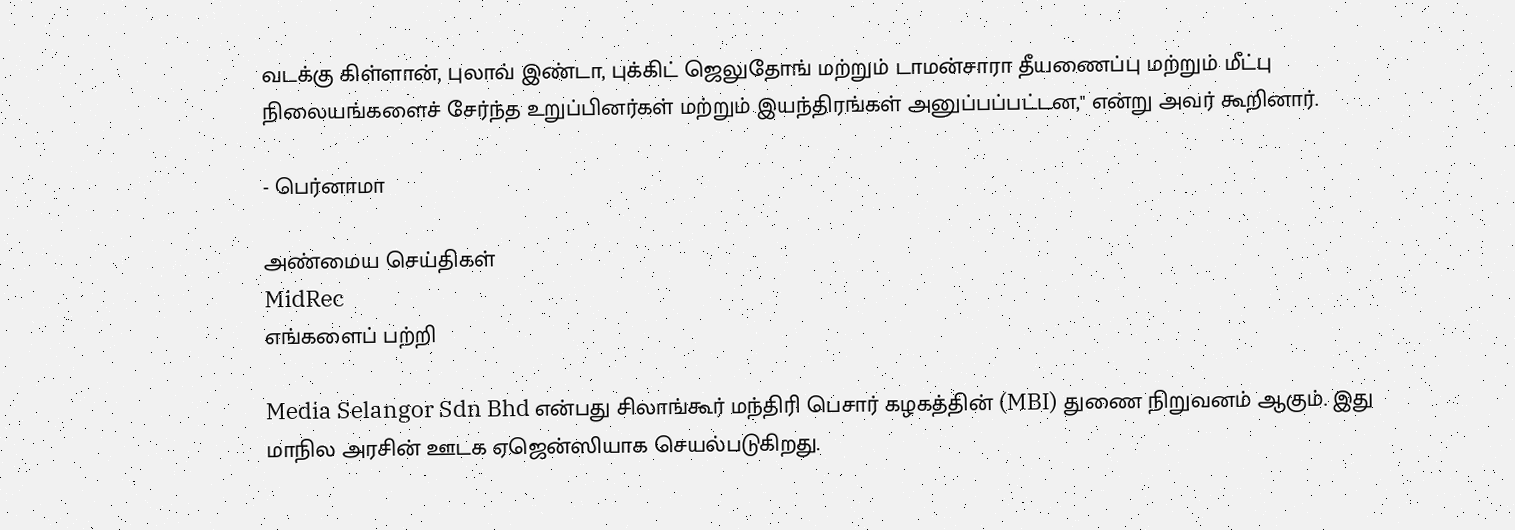வடக்கு கிள்ளான், புலாவ் இண்டா, புக்கிட் ஜெலுதோங் மற்றும் டாமன்சாரா தீயணைப்பு மற்றும் மீட்பு நிலையங்களைச் சேர்ந்த உறுப்பினர்கள் மற்றும் இயந்திரங்கள் அனுப்பப்பட்டன," என்று அவர் கூறினார்.

- பெர்னாமா

அண்மைய செய்திகள்
MidRec
எங்களைப் பற்றி

Media Selangor Sdn Bhd என்பது சிலாங்கூர் மந்திரி பெசார் கழகத்தின் (MBI) துணை நிறுவனம் ஆகும். இது மாநில அரசின் ஊடக ஏஜென்ஸியாக செயல்படுகிறது.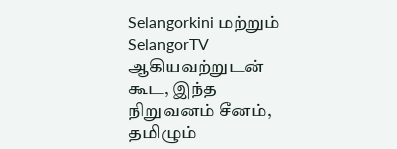Selangorkini மற்றும் SelangorTV ஆகியவற்றுடன் கூட, இந்த நிறுவனம் சீனம், தமிழும்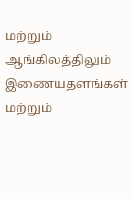மற்றும் ஆங்கிலத்திலும் இணையதளங்கள் மற்றும்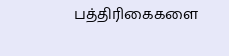பத்திரிகைகளை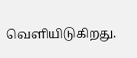வெளியிடுகிறது.